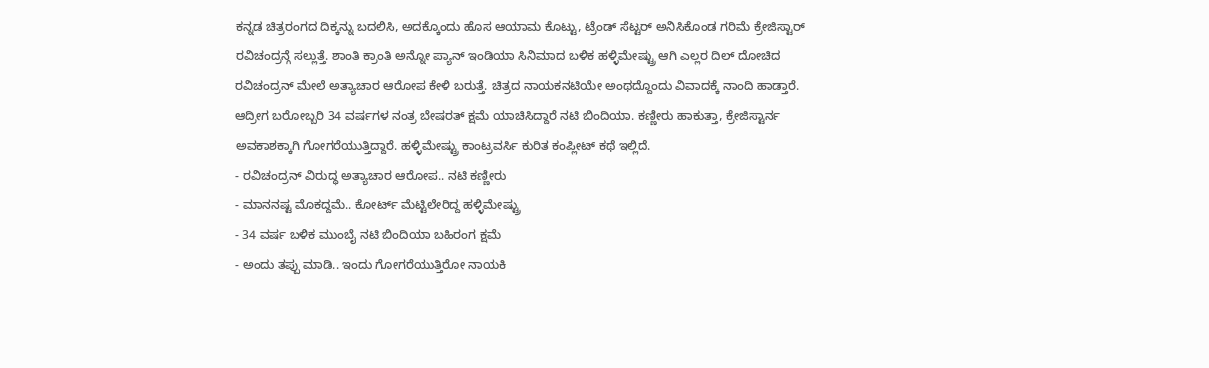ಕನ್ನಡ ಚಿತ್ರರಂಗದ ದಿಕ್ಕನ್ನು ಬದಲಿಸಿ, ಅದಕ್ಕೊಂದು ಹೊಸ ಆಯಾಮ ಕೊಟ್ಟು, ಟ್ರೆಂಡ್ ಸೆಟ್ಟರ್ ಅನಿಸಿಕೊಂಡ ಗರಿಮೆ ಕ್ರೇಜಿಸ್ಟಾರ್ ರವಿಚಂದ್ರನ್ಗೆ ಸಲ್ಲುತ್ತೆ. ಶಾಂತಿ ಕ್ರಾಂತಿ ಅನ್ನೋ ಪ್ಯಾನ್ ಇಂಡಿಯಾ ಸಿನಿಮಾದ ಬಳಿಕ ಹಳ್ಳಿಮೇಷ್ಟ್ರು ಆಗಿ ಎಲ್ಲರ ದಿಲ್ ದೋಚಿದ ರವಿಚಂದ್ರನ್ ಮೇಲೆ ಅತ್ಯಾಚಾರ ಆರೋಪ ಕೇಳಿ ಬರುತ್ತೆ. ಚಿತ್ರದ ನಾಯಕನಟಿಯೇ ಅಂಥದ್ದೊಂದು ವಿವಾದಕ್ಕೆ ನಾಂದಿ ಹಾಡ್ತಾರೆ. ಆದ್ರೀಗ ಬರೋಬ್ಬರಿ 34 ವರ್ಷಗಳ ನಂತ್ರ ಬೇಷರತ್ ಕ್ಷಮೆ ಯಾಚಿಸಿದ್ದಾರೆ ನಟಿ ಬಿಂದಿಯಾ. ಕಣ್ಣೀರು ಹಾಕುತ್ತಾ, ಕ್ರೇಜಿಸ್ಟಾರ್ನ ಅವಕಾಶಕ್ಕಾಗಿ ಗೋಗರೆಯುತ್ತಿದ್ದಾರೆ. ಹಳ್ಳಿಮೇಷ್ಟ್ರು ಕಾಂಟ್ರವರ್ಸಿ ಕುರಿತ ಕಂಪ್ಲೀಟ್ ಕಥೆ ಇಲ್ಲಿದೆ.
- ರವಿಚಂದ್ರನ್ ವಿರುದ್ಧ ಅತ್ಯಾಚಾರ ಆರೋಪ.. ನಟಿ ಕಣ್ಣೀರು
- ಮಾನನಷ್ಟ ಮೊಕದ್ದಮೆ.. ಕೋರ್ಟ್ ಮೆಟ್ಟಿಲೇರಿದ್ದ ಹಳ್ಳಿಮೇಷ್ಟ್ರು
- 34 ವರ್ಷ ಬಳಿಕ ಮುಂಬೈ ನಟಿ ಬಿಂದಿಯಾ ಬಹಿರಂಗ ಕ್ಷಮೆ
- ಅಂದು ತಪ್ಪು ಮಾಡಿ.. ಇಂದು ಗೋಗರೆಯುತ್ತಿರೋ ನಾಯಕಿ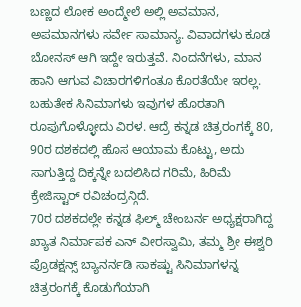ಬಣ್ಣದ ಲೋಕ ಅಂದ್ಮೇಲೆ ಅಲ್ಲಿ ಅವಮಾನ, ಅಪಮಾನಗಳು ಸರ್ವೇ ಸಾಮಾನ್ಯ. ವಿವಾದಗಳು ಕೂಡ ಬೋನಸ್ ಆಗಿ ಇದ್ದೇ ಇರುತ್ತವೆ. ನಿಂದನೆಗಳು, ಮಾನ ಹಾನಿ ಆಗುವ ವಿಚಾರಗಳಿಗಂತೂ ಕೊರತೆಯೇ ಇರಲ್ಲ. ಬಹುತೇಕ ಸಿನಿಮಾಗಳು ಇವುಗಳ ಹೊರತಾಗಿ ರೂಪುಗೊಳ್ಳೋದು ವಿರಳ. ಆದ್ರೆ ಕನ್ನಡ ಚಿತ್ರರಂಗಕ್ಕೆ 80, 90ರ ದಶಕದಲ್ಲಿ ಹೊಸ ಆಯಾಮ ಕೊಟ್ಟು, ಅದು ಸಾಗುತ್ತಿದ್ದ ದಿಕ್ಕನ್ನೇ ಬದಲಿಸಿದ ಗರಿಮೆ, ಹಿರಿಮೆ ಕ್ರೇಜಿಸ್ಟಾರ್ ರವಿಚಂದ್ರನ್ಗಿದೆ.
70ರ ದಶಕದಲ್ಲೇ ಕನ್ನಡ ಫಿಲ್ಮ್ ಚೇಂಬರ್ನ ಅಧ್ಯಕ್ಷರಾಗಿದ್ದ ಖ್ಯಾತ ನಿರ್ಮಾಪಕ ಎನ್ ವೀರಸ್ವಾಮಿ, ತಮ್ಮ ಶ್ರೀ ಈಶ್ವರಿ ಪ್ರೊಡಕ್ಷನ್ಸ್ ಬ್ಯಾನರ್ನಡಿ ಸಾಕಷ್ಟು ಸಿನಿಮಾಗಳನ್ನ ಚಿತ್ರರಂಗಕ್ಕೆ ಕೊಡುಗೆಯಾಗಿ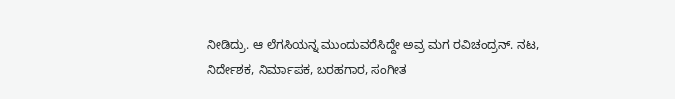ನೀಡಿದ್ರು. ಆ ಲೆಗಸಿಯನ್ನ ಮುಂದುವರೆಸಿದ್ದೇ ಅವ್ರ ಮಗ ರವಿಚಂದ್ರನ್. ನಟ, ನಿರ್ದೇಶಕ, ನಿರ್ಮಾಪಕ, ಬರಹಗಾರ, ಸಂಗೀತ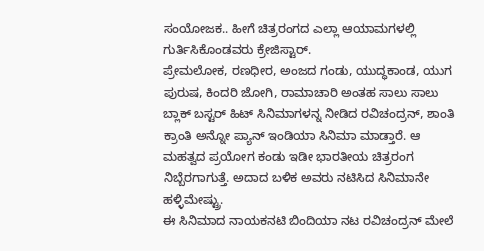ಸಂಯೋಜಕ.. ಹೀಗೆ ಚಿತ್ರರಂಗದ ಎಲ್ಲಾ ಆಯಾಮಗಳಲ್ಲಿ ಗುರ್ತಿಸಿಕೊಂಡವರು ಕ್ರೇಜಿಸ್ಟಾರ್.
ಪ್ರೇಮಲೋಕ, ರಣಧೀರ, ಅಂಜದ ಗಂಡು, ಯುದ್ಧಕಾಂಡ, ಯುಗ ಪುರುಷ, ಕಿಂದರಿ ಜೋಗಿ, ರಾಮಾಚಾರಿ ಅಂತಹ ಸಾಲು ಸಾಲು ಬ್ಲಾಕ್ ಬಸ್ಟರ್ ಹಿಟ್ ಸಿನಿಮಾಗಳನ್ನ ನೀಡಿದ ರವಿಚಂದ್ರನ್, ಶಾಂತಿ ಕ್ರಾಂತಿ ಅನ್ನೋ ಪ್ಯಾನ್ ಇಂಡಿಯಾ ಸಿನಿಮಾ ಮಾಡ್ತಾರೆ. ಆ ಮಹತ್ವದ ಪ್ರಯೋಗ ಕಂಡು ಇಡೀ ಭಾರತೀಯ ಚಿತ್ರರಂಗ ನಿಬ್ಬೆರಗಾಗುತ್ತೆ. ಅದಾದ ಬಳಿಕ ಅವರು ನಟಿಸಿದ ಸಿನಿಮಾನೇ ಹಳ್ಳಿಮೇಷ್ಟ್ರು.
ಈ ಸಿನಿಮಾದ ನಾಯಕನಟಿ ಬಿಂದಿಯಾ ನಟ ರವಿಚಂದ್ರನ್ ಮೇಲೆ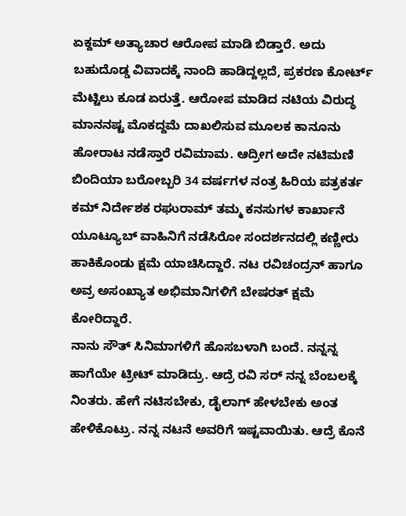ಏಕ್ದಮ್ ಅತ್ಯಾಚಾರ ಆರೋಪ ಮಾಡಿ ಬಿಡ್ತಾರೆ. ಅದು ಬಹುದೊಡ್ಡ ವಿವಾದಕ್ಕೆ ನಾಂದಿ ಹಾಡಿದ್ದಲ್ಲದೆ, ಪ್ರಕರಣ ಕೋರ್ಟ್ ಮೆಟ್ಟಿಲು ಕೂಡ ಏರುತ್ತೆ. ಆರೋಪ ಮಾಡಿದ ನಟಿಯ ವಿರುದ್ಧ ಮಾನನಷ್ಟ ಮೊಕದ್ದಮೆ ದಾಖಲಿಸುವ ಮೂಲಕ ಕಾನೂನು ಹೋರಾಟ ನಡೆಸ್ತಾರೆ ರವಿಮಾಮ. ಆದ್ರೀಗ ಅದೇ ನಟಿಮಣಿ ಬಿಂದಿಯಾ ಬರೋಬ್ಬರಿ 34 ವರ್ಷಗಳ ನಂತ್ರ ಹಿರಿಯ ಪತ್ರಕರ್ತ ಕಮ್ ನಿರ್ದೇಶಕ ರಘುರಾಮ್ ತಮ್ಮ ಕನಸುಗಳ ಕಾರ್ಖಾನೆ ಯೂಟ್ಯೂಬ್ ವಾಹಿನಿಗೆ ನಡೆಸಿರೋ ಸಂದರ್ಶನದಲ್ಲಿ ಕಣ್ಣೀರು ಹಾಕಿಕೊಂಡು ಕ್ಷಮೆ ಯಾಚಿಸಿದ್ದಾರೆ. ನಟ ರವಿಚಂದ್ರನ್ ಹಾಗೂ ಅವ್ರ ಅಸಂಖ್ಯಾತ ಅಭಿಮಾನಿಗಳಿಗೆ ಬೇಷರತ್ ಕ್ಷಮೆ ಕೋರಿದ್ದಾರೆ.
ನಾನು ಸೌತ್ ಸಿನಿಮಾಗಳಿಗೆ ಹೊಸಬಳಾಗಿ ಬಂದೆ. ನನ್ನನ್ನ ಹಾಗೆಯೇ ಟ್ರೀಟ್ ಮಾಡಿದ್ರು. ಆದ್ರೆ ರವಿ ಸರ್ ನನ್ನ ಬೆಂಬಲಕ್ಕೆ ನಿಂತರು. ಹೇಗೆ ನಟಿಸಬೇಕು, ಡೈಲಾಗ್ ಹೇಳಬೇಕು ಅಂತ ಹೇಳಿಕೊಟ್ರು. ನನ್ನ ನಟನೆ ಅವರಿಗೆ ಇಷ್ಟವಾಯಿತು. ಆದ್ರೆ ಕೊನೆ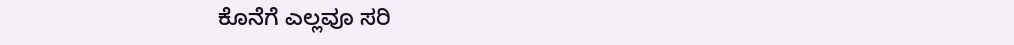ಕೊನೆಗೆ ಎಲ್ಲವೂ ಸರಿ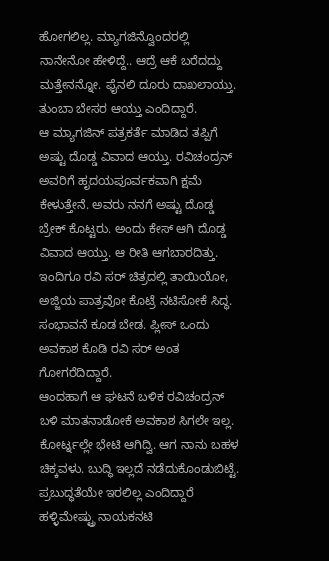ಹೋಗಲಿಲ್ಲ. ಮ್ಯಾಗಜಿನ್ವೊಂದರಲ್ಲಿ ನಾನೇನೋ ಹೇಳಿದ್ದೆ.. ಆದ್ರೆ ಆಕೆ ಬರೆದದ್ದು ಮತ್ತೇನನ್ನೋ. ಫೈನಲಿ ದೂರು ದಾಖಲಾಯ್ತು. ತುಂಬಾ ಬೇಸರ ಆಯ್ತು ಎಂದಿದ್ದಾರೆ.
ಆ ಮ್ಯಾಗಜಿನ್ ಪತ್ರಕರ್ತೆ ಮಾಡಿದ ತಪ್ಪಿಗೆ ಅಷ್ಟು ದೊಡ್ಡ ವಿವಾದ ಆಯ್ತು. ರವಿಚಂದ್ರನ್ ಅವರಿಗೆ ಹೃದಯಪೂರ್ವಕವಾಗಿ ಕ್ಷಮೆ ಕೇಳುತ್ತೇನೆ. ಅವರು ನನಗೆ ಅಷ್ಟು ದೊಡ್ಡ ಬ್ರೇಕ್ ಕೊಟ್ಟರು. ಅಂದು ಕೇಸ್ ಆಗಿ ದೊಡ್ಡ ವಿವಾದ ಆಯ್ತು. ಆ ರೀತಿ ಆಗಬಾರದಿತ್ತು. ಇಂದಿಗೂ ರವಿ ಸರ್ ಚಿತ್ರದಲ್ಲಿ ತಾಯಿಯೋ, ಅಜ್ಜಿಯ ಪಾತ್ರವೋ ಕೊಟ್ರೆ ನಟಿಸೋಕೆ ಸಿದ್ಧ. ಸಂಭಾವನೆ ಕೂಡ ಬೇಡ. ಪ್ಲೀಸ್ ಒಂದು ಅವಕಾಶ ಕೊಡಿ ರವಿ ಸರ್ ಅಂತ ಗೋಗರೆದಿದ್ದಾರೆ.
ಆಂದಹಾಗೆ ಆ ಘಟನೆ ಬಳಿಕ ರವಿಚಂದ್ರನ್ ಬಳಿ ಮಾತನಾಡೋಕೆ ಅವಕಾಶ ಸಿಗಲೇ ಇಲ್ಲ. ಕೋರ್ಟ್ನಲ್ಲೇ ಭೇಟಿ ಆಗಿದ್ವಿ. ಆಗ ನಾನು ಬಹಳ ಚಿಕ್ಕವಳು. ಬುದ್ಧಿ ಇಲ್ಲದೆ ನಡೆದುಕೊಂಡುಬಿಟ್ಟೆ. ಪ್ರಬುದ್ಧತೆಯೇ ಇರಲಿಲ್ಲ ಎಂದಿದ್ದಾರೆ ಹಳ್ಳಿಮೇಷ್ಟ್ರು ನಾಯಕನಟಿ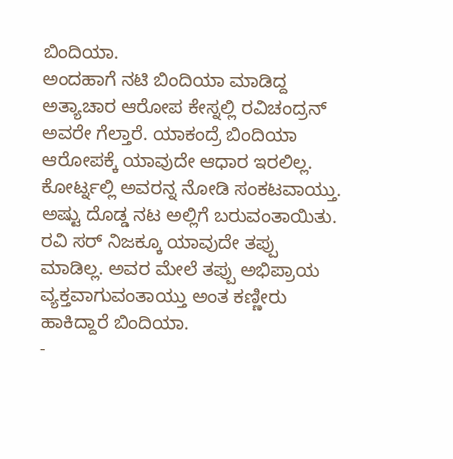ಬಿಂದಿಯಾ.
ಅಂದಹಾಗೆ ನಟಿ ಬಿಂದಿಯಾ ಮಾಡಿದ್ದ ಅತ್ಯಾಚಾರ ಆರೋಪ ಕೇಸ್ನಲ್ಲಿ ರವಿಚಂದ್ರನ್ ಅವರೇ ಗೆಲ್ತಾರೆ. ಯಾಕಂದ್ರೆ ಬಿಂದಿಯಾ ಆರೋಪಕ್ಕೆ ಯಾವುದೇ ಆಧಾರ ಇರಲಿಲ್ಲ. ಕೋರ್ಟ್ನಲ್ಲಿ ಅವರನ್ನ ನೋಡಿ ಸಂಕಟವಾಯ್ತು. ಅಷ್ಟು ದೊಡ್ಡ ನಟ ಅಲ್ಲಿಗೆ ಬರುವಂತಾಯಿತು. ರವಿ ಸರ್ ನಿಜಕ್ಕೂ ಯಾವುದೇ ತಪ್ಪು ಮಾಡಿಲ್ಲ. ಅವರ ಮೇಲೆ ತಪ್ಪು ಅಭಿಪ್ರಾಯ ವ್ಯಕ್ತವಾಗುವಂತಾಯ್ತು ಅಂತ ಕಣ್ಣೀರು ಹಾಕಿದ್ದಾರೆ ಬಿಂದಿಯಾ.
-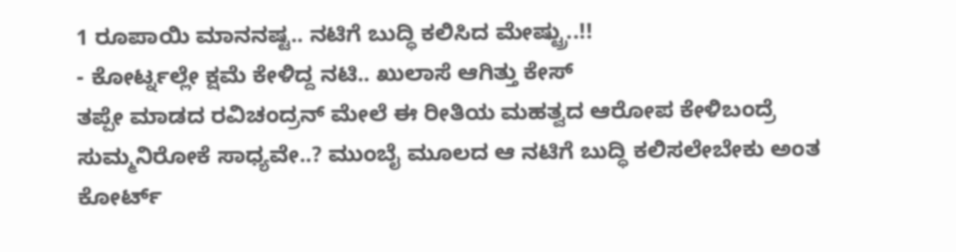1 ರೂಪಾಯಿ ಮಾನನಷ್ಟ.. ನಟಿಗೆ ಬುದ್ಧಿ ಕಲಿಸಿದ ಮೇಷ್ಟ್ರು..!!
- ಕೋರ್ಟ್ನಲ್ಲೇ ಕ್ಷಮೆ ಕೇಳಿದ್ದ ನಟಿ.. ಖುಲಾಸೆ ಆಗಿತ್ತು ಕೇಸ್
ತಪ್ಪೇ ಮಾಡದ ರವಿಚಂದ್ರನ್ ಮೇಲೆ ಈ ರೀತಿಯ ಮಹತ್ವದ ಆರೋಪ ಕೇಳಿಬಂದ್ರೆ ಸುಮ್ಮನಿರೋಕೆ ಸಾಧ್ಯವೇ..? ಮುಂಬೈ ಮೂಲದ ಆ ನಟಿಗೆ ಬುದ್ಧಿ ಕಲಿಸಲೇಬೇಕು ಅಂತ ಕೋರ್ಟ್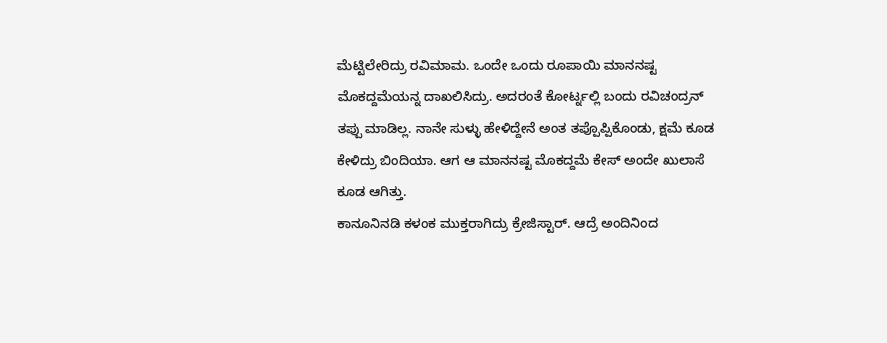ಮೆಟ್ಟಿಲೇರಿದ್ರು ರವಿಮಾಮ. ಒಂದೇ ಒಂದು ರೂಪಾಯಿ ಮಾನನಷ್ಟ ಮೊಕದ್ದಮೆಯನ್ನ ದಾಖಲಿಸಿದ್ರು. ಅದರಂತೆ ಕೋರ್ಟ್ನಲ್ಲಿ ಬಂದು ರವಿಚಂದ್ರನ್ ತಪ್ಪು ಮಾಡಿಲ್ಲ. ನಾನೇ ಸುಳ್ಳು ಹೇಳಿದ್ದೇನೆ ಅಂತ ತಪ್ಪೊಪ್ಪಿಕೊಂಡು, ಕ್ಷಮೆ ಕೂಡ ಕೇಳಿದ್ರು ಬಿಂದಿಯಾ. ಆಗ ಆ ಮಾನನಷ್ಟ ಮೊಕದ್ದಮೆ ಕೇಸ್ ಅಂದೇ ಖುಲಾಸೆ ಕೂಡ ಆಗಿತ್ತು.
ಕಾನೂನಿನಡಿ ಕಳಂಕ ಮುಕ್ತರಾಗಿದ್ರು ಕ್ರೇಜಿಸ್ಟಾರ್. ಆದ್ರೆ ಅಂದಿನಿಂದ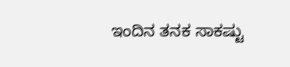ಇಂದಿನ ತನಕ ಸಾಕಷ್ಟು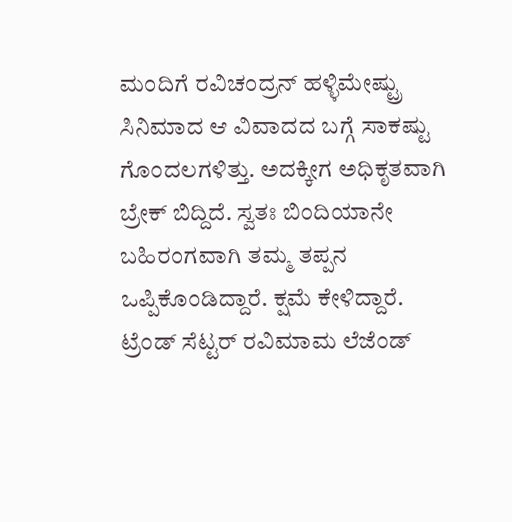ಮಂದಿಗೆ ರವಿಚಂದ್ರನ್ ಹಳ್ಳಿಮೇಷ್ಟ್ರು ಸಿನಿಮಾದ ಆ ವಿವಾದದ ಬಗ್ಗೆ ಸಾಕಷ್ಟು ಗೊಂದಲಗಳಿತ್ತು. ಅದಕ್ಕೀಗ ಅಧಿಕೃತವಾಗಿ ಬ್ರೇಕ್ ಬಿದ್ದಿದೆ. ಸ್ವತಃ ಬಿಂದಿಯಾನೇ ಬಹಿರಂಗವಾಗಿ ತಮ್ಮ ತಪ್ಪನ ಒಪ್ಪಿಕೊಂಡಿದ್ದಾರೆ. ಕ್ಷಮೆ ಕೇಳಿದ್ದಾರೆ. ಟ್ರೆಂಡ್ ಸೆಟ್ಟರ್ ರವಿಮಾಮ ಲೆಜೆಂಡ್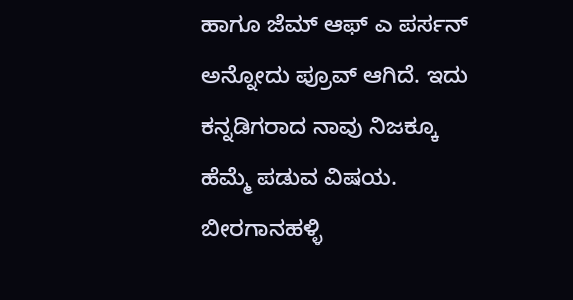ಹಾಗೂ ಜೆಮ್ ಆಫ್ ಎ ಪರ್ಸನ್ ಅನ್ನೋದು ಪ್ರೂವ್ ಆಗಿದೆ. ಇದು ಕನ್ನಡಿಗರಾದ ನಾವು ನಿಜಕ್ಕೂ ಹೆಮ್ಮೆ ಪಡುವ ವಿಷಯ.
ಬೀರಗಾನಹಳ್ಳಿ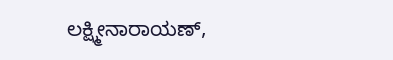ಲಕ್ಷ್ಮೀನಾರಾಯಣ್,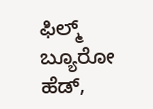ಫಿಲ್ಮ್ ಬ್ಯೂರೋ ಹೆಡ್,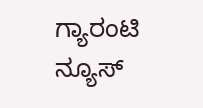ಗ್ಯಾರಂಟಿ ನ್ಯೂಸ್